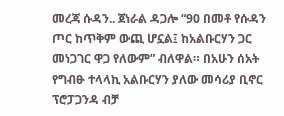መረጃ ሱዳን.. ጀነራል ዳጋሎ “90 በመቶ የሱዳን ጦር ከጥቅም ውጪ ሆኗል፤ ከአልቡርሃን ጋር መነጋገር ዋጋ የለውም” ብለዋል። በአሁን ሰአት የግብፁ ተላላኪ አልቡርሃን ያለው መሳሪያ ቢኖር ፕሮፓጋንዳ ብቻ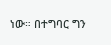ነው። በተግባር ግን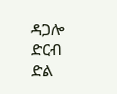ዳጋሎ ድርብ ድል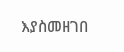እያስመዘገበ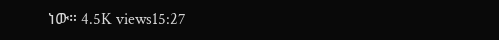ነው። 4.5K views15:27